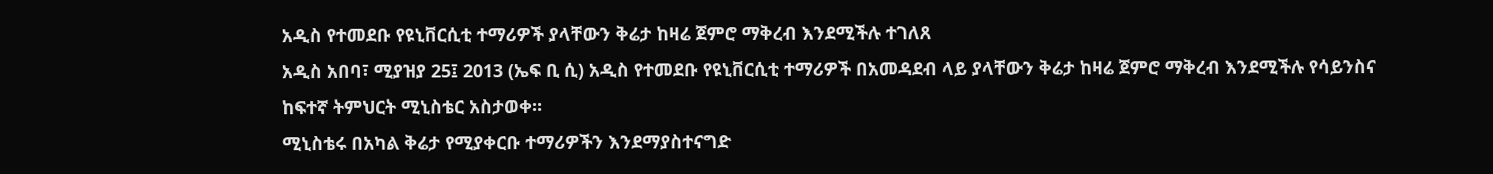አዲስ የተመደቡ የዩኒቨርሲቲ ተማሪዎች ያላቸውን ቅሬታ ከዛሬ ጀምሮ ማቅረብ እንደሚችሉ ተገለጸ
አዲስ አበባ፣ ሚያዝያ 25፤ 2013 (ኤፍ ቢ ሲ) አዲስ የተመደቡ የዩኒቨርሲቲ ተማሪዎች በአመዳደብ ላይ ያላቸውን ቅሬታ ከዛሬ ጀምሮ ማቅረብ እንደሚችሉ የሳይንስና ከፍተኛ ትምህርት ሚኒስቴር አስታወቀ።
ሚኒስቴሩ በአካል ቅሬታ የሚያቀርቡ ተማሪዎችን እንደማያስተናግድ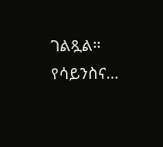ገልጿል።
የሳይንስና…